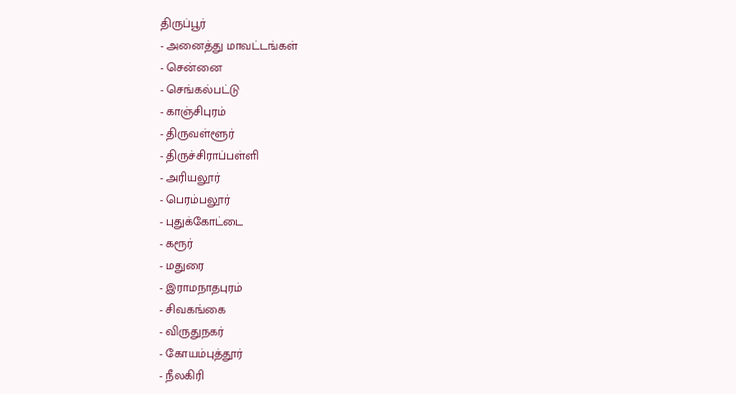திருப்பூர்
- அனைத்து மாவட்டங்கள்
- சென்னை
- செங்கல்பட்டு
- காஞ்சிபுரம்
- திருவள்ளூர்
- திருச்சிராப்பள்ளி
- அரியலூர்
- பெரம்பலூர்
- புதுக்கோட்டை
- கரூர்
- மதுரை
- இராமநாதபுரம்
- சிவகங்கை
- விருதுநகர்
- கோயம்புத்தூர்
- நீலகிரி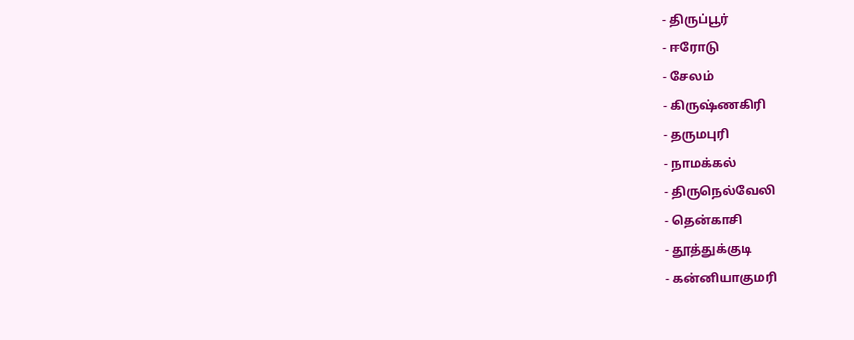- திருப்பூர்
- ஈரோடு
- சேலம்
- கிருஷ்ணகிரி
- தருமபுரி
- நாமக்கல்
- திருநெல்வேலி
- தென்காசி
- தூத்துக்குடி
- கன்னியாகுமரி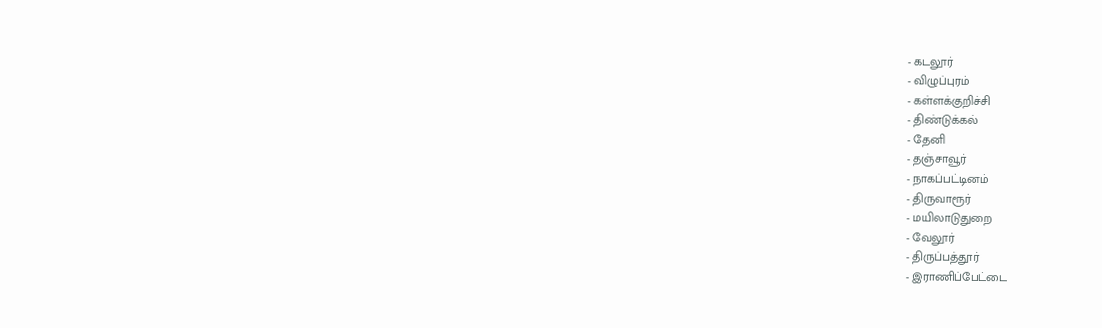- கடலூர்
- விழுப்புரம்
- கள்ளக்குறிச்சி
- திண்டுக்கல்
- தேனி
- தஞ்சாவூர்
- நாகப்பட்டினம்
- திருவாரூர்
- மயிலாடுதுறை
- வேலூர்
- திருப்பத்தூர்
- இராணிப்பேட்டை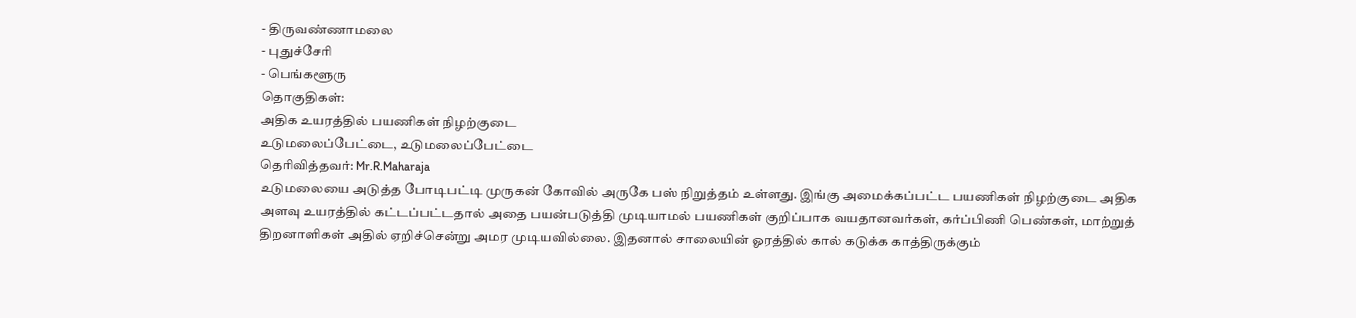- திருவண்ணாமலை
- புதுச்சேரி
- பெங்களூரு
தொகுதிகள்:
அதிக உயரத்தில் பயணிகள் நிழற்குடை
உடுமலைப்பேட்டை, உடுமலைப்பேட்டை
தெரிவித்தவர்: Mr.R.Maharaja
உடுமலையை அடுத்த போடிபட்டி முருகன் கோவில் அருகே பஸ் நிறுத்தம் உள்ளது. இங்கு அமைக்கப்பட்ட பயணிகள் நிழற்குடை அதிக அளவு உயரத்தில் கட்டப்பட்டதால் அதை பயன்படுத்தி முடியாமல் பயணிகள் குறிப்பாக வயதானவர்கள், கர்ப்பிணி பெண்கள், மாற்றுத் திறனாளிகள் அதில் ஏறிச்சென்று அமர முடியவில்லை. இதனால் சாலையின் ஓரத்தில் கால் கடுக்க காத்திருக்கும்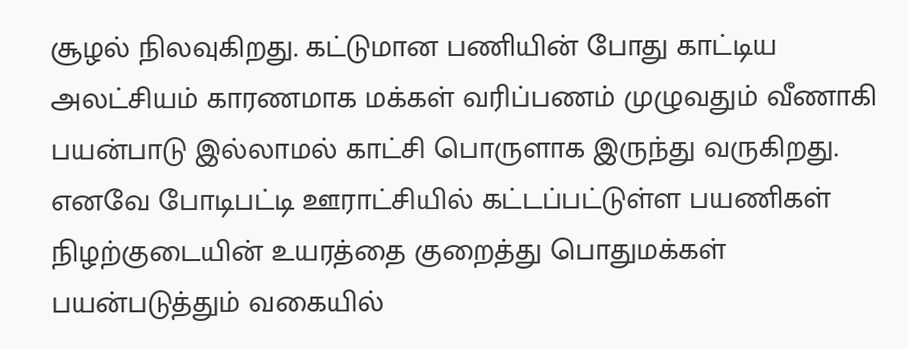சூழல் நிலவுகிறது. கட்டுமான பணியின் போது காட்டிய அலட்சியம் காரணமாக மக்கள் வரிப்பணம் முழுவதும் வீணாகி பயன்பாடு இல்லாமல் காட்சி பொருளாக இருந்து வருகிறது. எனவே போடிபட்டி ஊராட்சியில் கட்டப்பட்டுள்ள பயணிகள் நிழற்குடையின் உயரத்தை குறைத்து பொதுமக்கள் பயன்படுத்தும் வகையில்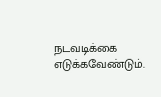நடவடிக்கை எடுக்கவேண்டும்.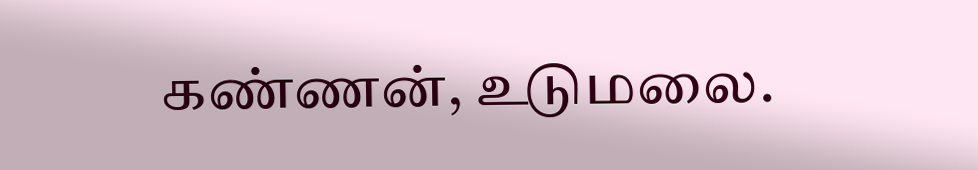கண்ணன், உடுமலை.